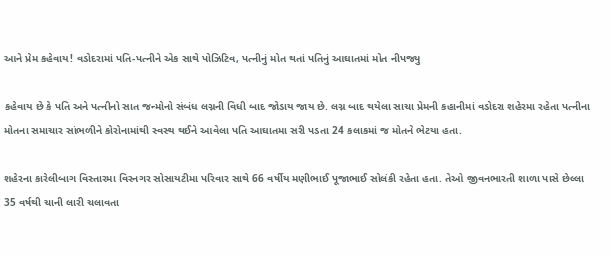આને પ્રેમ કહેવાય! વડોદરામાં પતિ-પત્નીને એક સાથે પોઝિટિવ, પત્નીનું મોત થતાં પતિનું આઘાતમાં મોત નીપજ્યુ

કહેવાય છે કે પતિ અને પત્નીનો સાત જન્મોનો સંબંધ લગ્નની વિધી બાદ જોડાય જાય છે. લગ્ન બાદ થયેલા સાચા પ્રેમની કહાનીમાં વડોદરા શહેરમા રહેતા પત્નીના મોતના સમાચાર સાંભળીને કોરોનામાંથી સ્વસ્થ થઈને આવેલા પતિ આઘાતમા સરી પડતા 24 કલાકમાં જ મોતને ભેટયા હતા.

શહેરના કારેલીબાગ વિસ્તારમા વિરનગર સોસાયટીમા પરિવાર સાથે 66 વર્ષીય મણીભાઈ પૂજાભાઈ સોલંકી રહેતા હતા. તેઓ જીવનભારતી શાળા પાસે છેલ્લા 35 વર્ષથી ચાની લારી ચલાવતા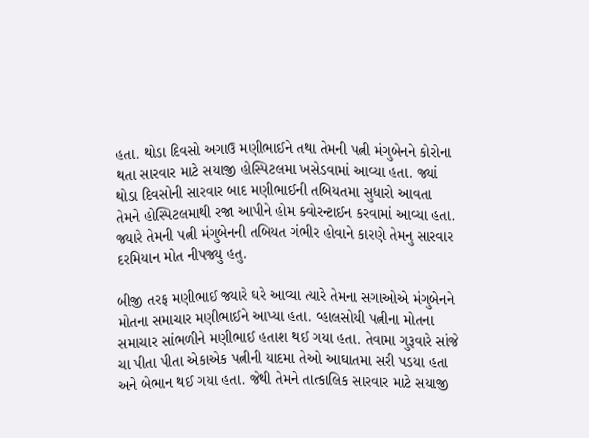હતા. થોડા દિવસો અગાઉ મણીભાઈને તથા તેમની પત્ની મંગુબેનને કોરોના થતા સારવાર માટે સયાજી હોસ્પિટલમા ખસેડવામાં આવ્યા હતા. જ્યાં થોડા દિવસોની સારવાર બાદ મણીભાઈની તબિયતમા સુધારો આવતા તેમને હોસ્પિટલમાથી રજા આપીને હોમ ક્વોરન્ટાઈન કરવામાં આવ્યા હતા. જ્યારે તેમની પત્ની મંગુબેનની તબિયત ગંભીર હોવાને કારણે તેમનુ સારવાર દરમિયાન મોત નીપજ્યુ હતુ.

બીજી તરફ મણીભાઈ જ્યારે ઘરે આવ્યા ત્યારે તેમના સગાઓએ મંગુબેનને મોતના સમાચાર મણીભાઈને આપ્યા હતા. વ્હાલસોયી પત્નીના મોતના સમાચાર સાંભળીને મણીભાઈ હતાશ થઈ ગયા હતા. તેવામા ગુરૂવારે સાંજે ચા પીતા પીતા એકાએક પત્નીની યાદમા તેઓ આઘાતમા સરી પડયા હતા અને બેભાન થઈ ગયા હતા. જેથી તેમને તાત્કાલિક સારવાર માટે સયાજી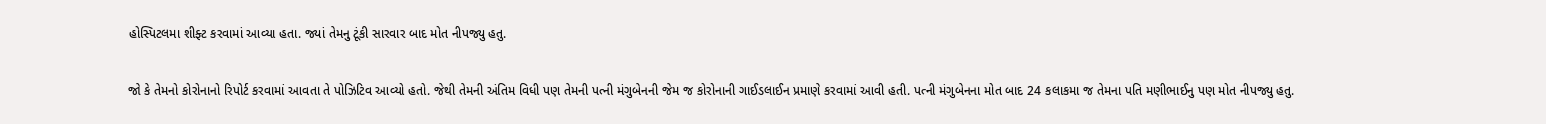હોસ્પિટલમા શીફ્ટ કરવામાં આવ્યા હતા. જ્યાં તેમનુ ટૂંકી સારવાર બાદ મોત નીપજ્યુ હતુ.

જો કે તેમનો કોરોનાનો રિપોર્ટ કરવામાં આવતા તે પોઝિટિવ આવ્યો હતો. જેથી તેમની અંતિમ વિધી પણ તેમની પત્ની મંગુબેનની જેમ જ કોરોનાની ગાઈડલાઈન પ્રમાણે કરવામાં આવી હતી. પત્ની મંગુબેનના મોત બાદ 24 કલાકમા જ તેમના પતિ મણીભાઈનુ પણ મોત નીપજ્યુ હતુ.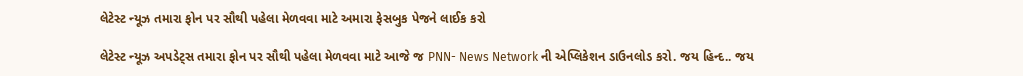લેટેસ્ટ ન્યૂઝ તમારા ફોન પર સૌથી પહેલા મેળવવા માટે અમારા ફેસબુક પેજને લાઈક કરો

લેટેસ્ટ ન્યૂઝ અપડેટ્સ તમારા ફોન પર સૌથી પહેલા મેળવવા માટે આજે જ PNN- News Network ની એપ્લિકેશન ડાઉનલોડ કરો. જય હિન્દ.. જય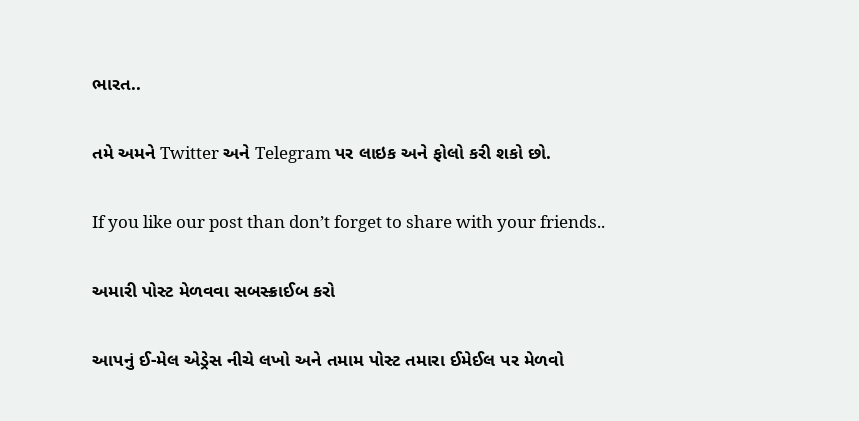ભારત..

તમે અમને Twitter અને Telegram પર લાઇક અને ફોલો કરી શકો છો.

If you like our post than don’t forget to share with your friends..

અમારી પોસ્ટ મેળવવા સબસ્ક્રાઈબ કરો

આપનું ઈ-મેલ એડ્રેસ નીચે લખો અને તમામ પોસ્ટ તમારા ઈમેઈલ પર મેળવો